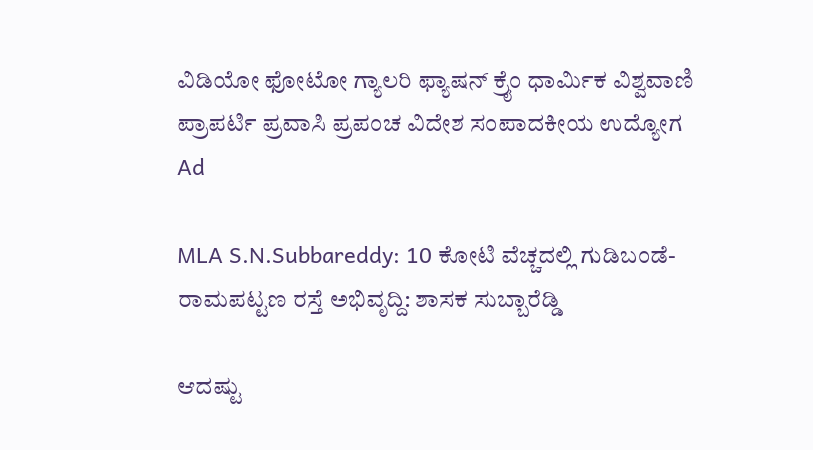ವಿಡಿಯೋ ಫೋಟೋ ಗ್ಯಾಲರಿ ಫ್ಯಾಷನ್ ಕ್ರೈಂ ಧಾರ್ಮಿಕ ವಿಶ್ವವಾಣಿ ಪ್ರಾಪರ್ಟಿ ಪ್ರವಾಸಿ ಪ್ರಪಂಚ ವಿದೇಶ ಸಂಪಾದಕೀಯ ಉದ್ಯೋಗ
Ad

MLA S.N.Subbareddy: 10 ಕೋಟಿ ವೆಚ್ಚದಲ್ಲಿ ಗುಡಿಬಂಡೆ-ರಾಮಪಟ್ಟಣ ರಸ್ತೆ ಅಭಿವೃದ್ದಿ: ಶಾಸಕ ಸುಬ್ಬಾರೆಡ್ಡಿ

ಆದಷ್ಟು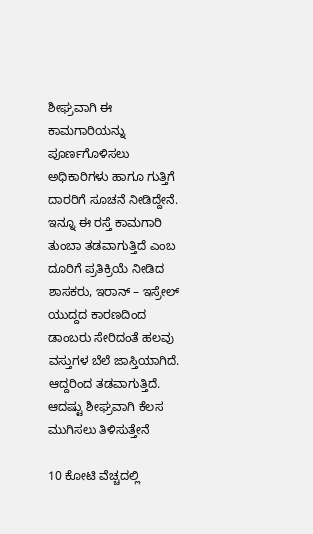ಶೀಘ್ರವಾಗಿ ಈ ಕಾಮಗಾರಿಯನ್ನು ಪೂರ್ಣಗೊಳಿಸಲು ಅಧಿಕಾರಿಗಳು ಹಾಗೂ ಗುತ್ತಿಗೆ ದಾರರಿಗೆ ಸೂಚನೆ ನೀಡಿದ್ದೇನೆ. ಇನ್ನೂ ಈ ರಸ್ತೆ ಕಾಮಗಾರಿ ತುಂಬಾ ತಡವಾಗುತ್ತಿದೆ ಎಂಬ ದೂರಿಗೆ ಪ್ರತಿಕ್ರಿಯೆ ನೀಡಿದ ಶಾಸಕರು, ಇರಾನ್ – ಇಸ್ರೇಲ್ ಯುದ್ದದ ಕಾರಣದಿಂದ ಡಾಂಬರು ಸೇರಿದಂತೆ ಹಲವು ವಸ್ತುಗಳ ಬೆಲೆ ಜಾಸ್ತಿಯಾಗಿದೆ. ಆದ್ದರಿಂದ ತಡವಾಗುತ್ತಿದೆ. ಆದಷ್ಟು ಶೀಘ್ರವಾಗಿ ಕೆಲಸ ಮುಗಿಸಲು ತಿಳಿಸುತ್ತೇನೆ

10 ಕೋಟಿ ವೆಚ್ಚದಲ್ಲಿ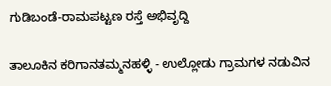ಗುಡಿಬಂಡೆ-ರಾಮಪಟ್ಟಣ ರಸ್ತೆ ಅಭಿವೃದ್ದಿ

ತಾಲೂಕಿನ ಕರಿಗಾನತಮ್ಮನಹಳ್ಳಿ - ಉಲ್ಲೋಡು ಗ್ರಾಮಗಳ ನಡುವಿನ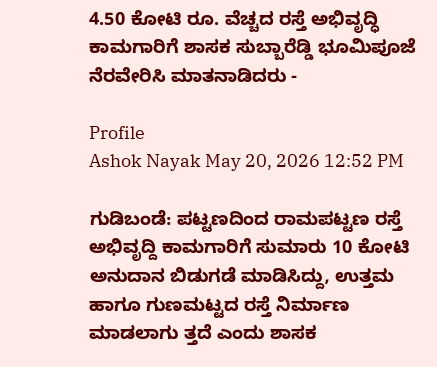4.50 ಕೋಟಿ ರೂ. ವೆಚ್ಚದ ರಸ್ತೆ ಅಭಿವೃದ್ಧಿ ಕಾಮಗಾರಿಗೆ ಶಾಸಕ ಸುಬ್ಬಾರೆಡ್ಡಿ ಭೂಮಿಪೂಜೆ ನೆರವೇರಿಸಿ ಮಾತನಾಡಿದರು -

Profile
Ashok Nayak May 20, 2026 12:52 PM

ಗುಡಿಬಂಡೆ: ಪಟ್ಟಣದಿಂದ ರಾಮಪಟ್ಟಣ ರಸ್ತೆ ಅಭಿವೃದ್ದಿ ಕಾಮಗಾರಿಗೆ ಸುಮಾರು 10 ಕೋಟಿ ಅನುದಾನ ಬಿಡುಗಡೆ ಮಾಡಿಸಿದ್ದು, ಉತ್ತಮ ಹಾಗೂ ಗುಣಮಟ್ಟದ ರಸ್ತೆ ನಿರ್ಮಾಣ ಮಾಡಲಾಗು ತ್ತದೆ ಎಂದು ಶಾಸಕ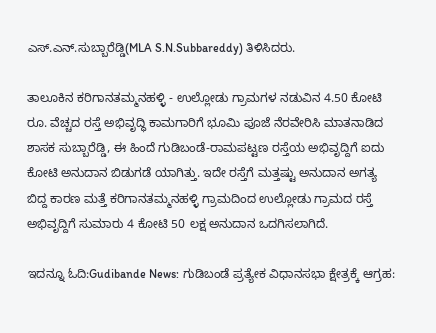ಎಸ್.ಎನ್.ಸುಬ್ಬಾರೆಡ್ಡಿ(MLA S.N.Subbareddy) ತಿಳಿಸಿದರು.

ತಾಲೂಕಿನ ಕರಿಗಾನತಮ್ಮನಹಳ್ಳಿ - ಉಲ್ಲೋಡು ಗ್ರಾಮಗಳ ನಡುವಿನ 4.50 ಕೋಟಿ ರೂ. ವೆಚ್ಚದ ರಸ್ತೆ ಅಭಿವೃದ್ಧಿ ಕಾಮಗಾರಿಗೆ ಭೂಮಿ ಪೂಜೆ ನೆರವೇರಿಸಿ ಮಾತನಾಡಿದ ಶಾಸಕ ಸುಬ್ಬಾರೆಡ್ಡಿ, ಈ ಹಿಂದೆ ಗುಡಿಬಂಡೆ-ರಾಮಪಟ್ಟಣ ರಸ್ತೆಯ ಅಭಿವೃದ್ದಿಗೆ ಐದು ಕೋಟಿ ಅನುದಾನ ಬಿಡುಗಡೆ ಯಾಗಿತ್ತು. ಇದೇ ರಸ್ತೆಗೆ ಮತ್ತಷ್ಟು ಅನುದಾನ ಅಗತ್ಯ ಬಿದ್ದ ಕಾರಣ ಮತ್ತೆ ಕರಿಗಾನತಮ್ಮನಹಳ್ಳಿ ಗ್ರಾಮದಿಂದ ಉಲ್ಲೋಡು ಗ್ರಾಮದ ರಸ್ತೆ ಅಭಿವೃದ್ದಿಗೆ ಸುಮಾರು 4 ಕೋಟಿ 50 ಲಕ್ಷ ಅನುದಾನ ಒದಗಿಸಲಾಗಿದೆ.

ಇದನ್ನೂ ಓದಿ:Gudibande News: ಗುಡಿಬಂಡೆ ಪ್ರತ್ಯೇಕ ವಿಧಾನಸಭಾ ಕ್ಷೇತ್ರಕ್ಕೆ ಆಗ್ರಹ: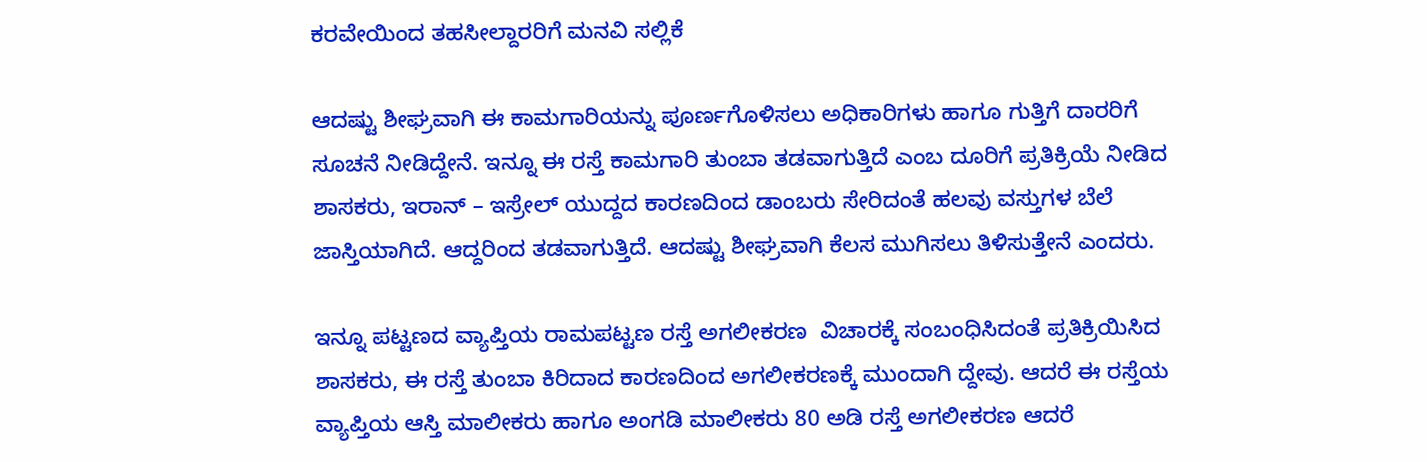ಕರವೇಯಿಂದ ತಹಸೀಲ್ದಾರರಿಗೆ ಮನವಿ ಸಲ್ಲಿಕೆ

ಆದಷ್ಟು ಶೀಘ್ರವಾಗಿ ಈ ಕಾಮಗಾರಿಯನ್ನು ಪೂರ್ಣಗೊಳಿಸಲು ಅಧಿಕಾರಿಗಳು ಹಾಗೂ ಗುತ್ತಿಗೆ ದಾರರಿಗೆ ಸೂಚನೆ ನೀಡಿದ್ದೇನೆ. ಇನ್ನೂ ಈ ರಸ್ತೆ ಕಾಮಗಾರಿ ತುಂಬಾ ತಡವಾಗುತ್ತಿದೆ ಎಂಬ ದೂರಿಗೆ ಪ್ರತಿಕ್ರಿಯೆ ನೀಡಿದ ಶಾಸಕರು, ಇರಾನ್ – ಇಸ್ರೇಲ್ ಯುದ್ದದ ಕಾರಣದಿಂದ ಡಾಂಬರು ಸೇರಿದಂತೆ ಹಲವು ವಸ್ತುಗಳ ಬೆಲೆ ಜಾಸ್ತಿಯಾಗಿದೆ. ಆದ್ದರಿಂದ ತಡವಾಗುತ್ತಿದೆ. ಆದಷ್ಟು ಶೀಘ್ರವಾಗಿ ಕೆಲಸ ಮುಗಿಸಲು ತಿಳಿಸುತ್ತೇನೆ ಎಂದರು.

ಇನ್ನೂ ಪಟ್ಟಣದ ವ್ಯಾಪ್ತಿಯ ರಾಮಪಟ್ಟಣ ರಸ್ತೆ ಅಗಲೀಕರಣ  ವಿಚಾರಕ್ಕೆ ಸಂಬಂಧಿಸಿದಂತೆ ಪ್ರತಿಕ್ರಿಯಿಸಿದ ಶಾಸಕರು, ಈ ರಸ್ತೆ ತುಂಬಾ ಕಿರಿದಾದ ಕಾರಣದಿಂದ ಅಗಲೀಕರಣಕ್ಕೆ ಮುಂದಾಗಿ ದ್ದೇವು. ಆದರೆ ಈ ರಸ್ತೆಯ ವ್ಯಾಪ್ತಿಯ ಆಸ್ತಿ ಮಾಲೀಕರು ಹಾಗೂ ಅಂಗಡಿ ಮಾಲೀಕರು 80 ಅಡಿ ರಸ್ತೆ ಅಗಲೀಕರಣ ಆದರೆ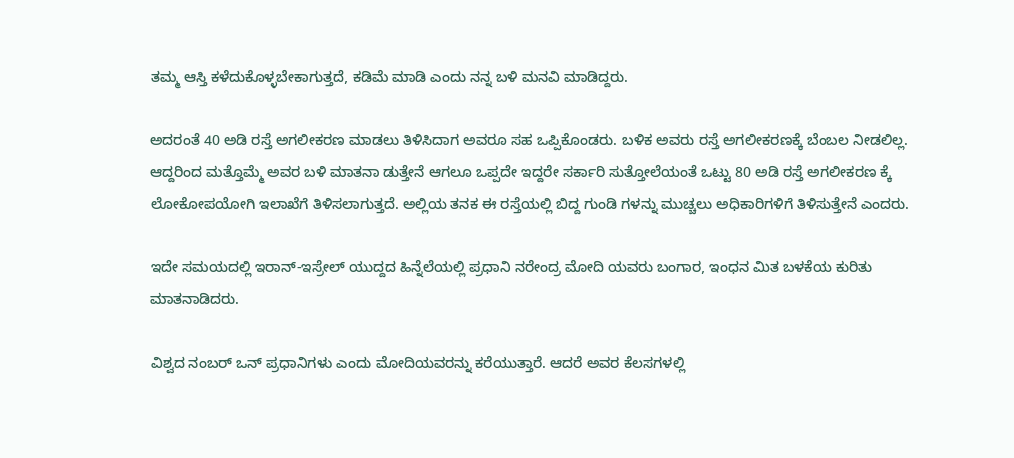ತಮ್ಮ ಆಸ್ತಿ ಕಳೆದುಕೊಳ್ಳಬೇಕಾಗುತ್ತದೆ, ಕಡಿಮೆ ಮಾಡಿ ಎಂದು ನನ್ನ ಬಳಿ ಮನವಿ ಮಾಡಿದ್ದರು.

ಅದರಂತೆ 40 ಅಡಿ ರಸ್ತೆ ಅಗಲೀಕರಣ ಮಾಡಲು ತಿಳಿಸಿದಾಗ ಅವರೂ ಸಹ ಒಪ್ಪಿಕೊಂಡರು. ಬಳಿಕ ಅವರು ರಸ್ತೆ ಅಗಲೀಕರಣಕ್ಕೆ ಬೆಂಬಲ ನೀಡಲಿಲ್ಲ. ಆದ್ದರಿಂದ ಮತ್ತೊಮ್ಮೆ ಅವರ ಬಳಿ ಮಾತನಾ ಡುತ್ತೇನೆ ಆಗಲೂ ಒಪ್ಪದೇ ಇದ್ದರೇ ಸರ್ಕಾರಿ ಸುತ್ತೋಲೆಯಂತೆ ಒಟ್ಟು 80 ಅಡಿ ರಸ್ತೆ ಅಗಲೀಕರಣ ಕ್ಕೆ ಲೋಕೋಪಯೋಗಿ ಇಲಾಖೆಗೆ ತಿಳಿಸಲಾಗುತ್ತದೆ. ಅಲ್ಲಿಯ ತನಕ ಈ ರಸ್ತೆಯಲ್ಲಿ ಬಿದ್ದ ಗುಂಡಿ ಗಳನ್ನು ಮುಚ್ಚಲು ಅಧಿಕಾರಿಗಳಿಗೆ ತಿಳಿಸುತ್ತೇನೆ ಎಂದರು.

ಇದೇ ಸಮಯದಲ್ಲಿ ಇರಾನ್-ಇಸ್ರೇಲ್ ಯುದ್ದದ ಹಿನ್ನೆಲೆಯಲ್ಲಿ ಪ್ರಧಾನಿ ನರೇಂದ್ರ ಮೋದಿ ಯವರು ಬಂಗಾರ, ಇಂಧನ ಮಿತ ಬಳಕೆಯ ಕುರಿತು ಮಾತನಾಡಿದರು.

ವಿಶ್ವದ ನಂಬರ್ ಒನ್ ಪ್ರಧಾನಿಗಳು ಎಂದು ಮೋದಿಯವರನ್ನು ಕರೆಯುತ್ತಾರೆ. ಆದರೆ ಅವರ ಕೆಲಸಗಳಲ್ಲಿ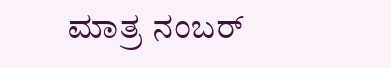ಮಾತ್ರ ನಂಬರ್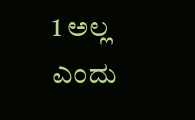1 ಅಲ್ಲ ಎಂದು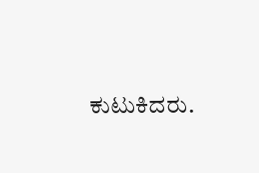ಕುಟುಕಿದರು.